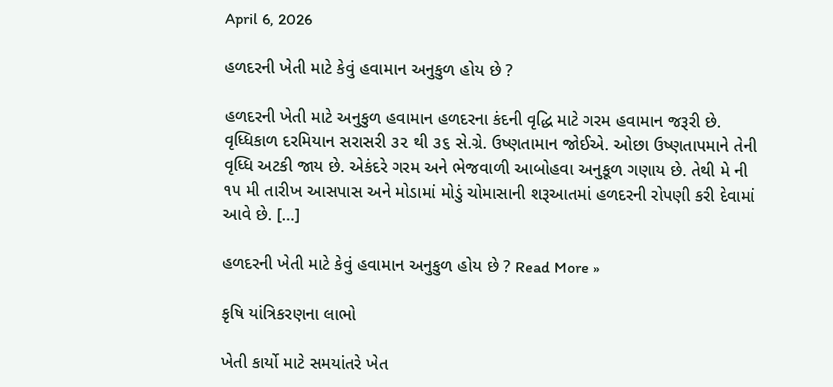April 6, 2026

હળદરની ખેતી માટે કેવું હવામાન અનુકુળ હોય છે ?

હળદરની ખેતી માટે અનુકુળ હવામાન હળદરના કંદની વૃદ્ધિ માટે ગરમ હવામાન જરૂરી છે. વૃધ્ધિકાળ દરમિયાન સરાસરી ૩૨ થી ૩૬ સે.ગ્રે. ઉષ્ણતામાન જોઈએ. ઓછા ઉષ્ણતાપમાને તેની વૃધ્ધિ અટકી જાય છે. એકંદરે ગરમ અને ભેજવાળી આબોહવા અનુકૂળ ગણાય છે. તેથી મે ની ૧૫ મી તારીખ આસપાસ અને મોડામાં મોડું ચોમાસાની શરૂઆતમાં હળદરની રોપણી કરી દેવામાં આવે છે. […]

હળદરની ખેતી માટે કેવું હવામાન અનુકુળ હોય છે ? Read More »

કૃષિ યાંત્રિકરણના લાભો

ખેતી કાર્યો માટે સમયાંતરે ખેત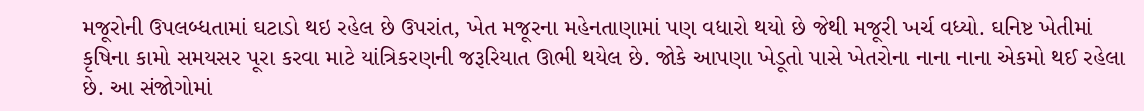મજૂરોની ઉપલબ્ધતામાં ઘટાડો થઇ રહેલ છે ઉપરાંત, ખેત મજૂરના મહેનતાણામાં પણ વધારો થયો છે જેથી મજૂરી ખર્ચ વધ્યો. ઘનિષ્ટ ખેતીમાં કૃષિના કામો સમયસર પૂરા કરવા માટે યાંત્રિકરણની જરૂરિયાત ઊભી થયેલ છે. જોકે આપણા ખેડૂતો પાસે ખેતરોના નાના નાના એકમો થઈ રહેલા છે. આ સંજોગોમાં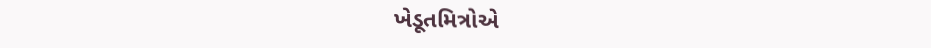ખેડૂતમિત્રોએ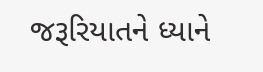જરૂરિયાતને ધ્યાને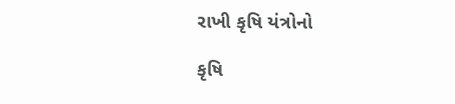રાખી કૃષિ યંત્રોનો

કૃષિ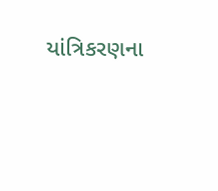યાંત્રિકરણના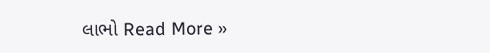લાભો Read More »